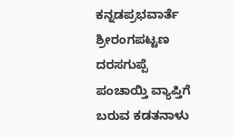ಕನ್ನಡಪ್ರಭವಾರ್ತೆ ಶ್ರೀರಂಗಪಟ್ಟಣ
ದರಸಗುಪ್ಪೆ ಪಂಚಾಯ್ತಿ ವ್ಯಾಪ್ತಿಗೆ ಬರುವ ಕಡತನಾಳು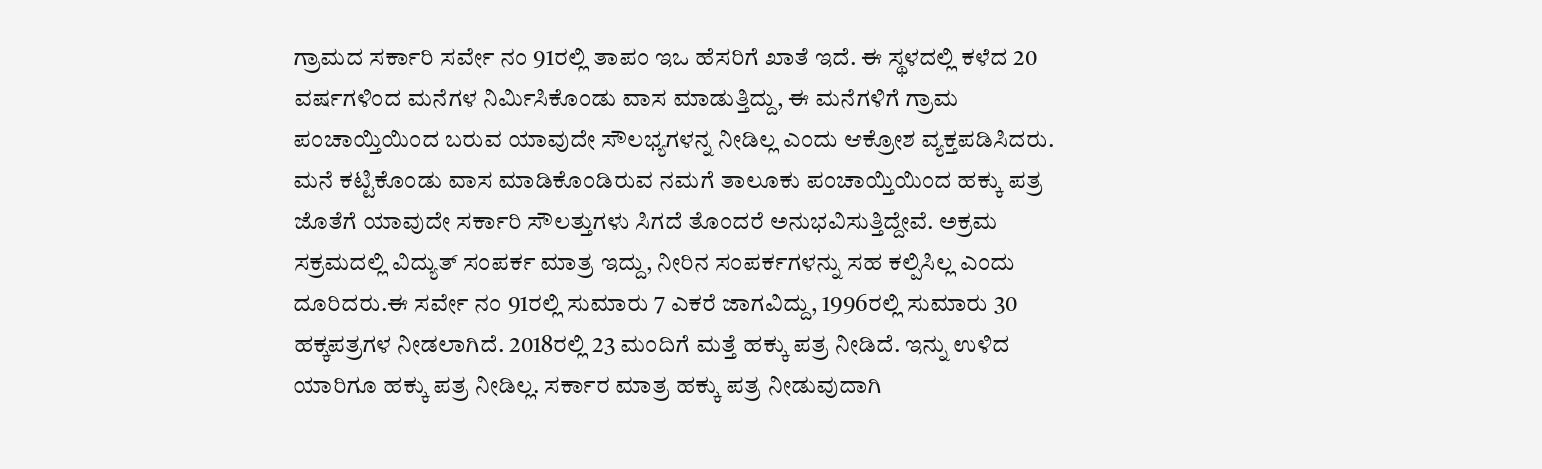ಗ್ರಾಮದ ಸರ್ಕಾರಿ ಸರ್ವೇ ನಂ 91ರಲ್ಲಿ ತಾಪಂ ಇಒ ಹೆಸರಿಗೆ ಖಾತೆ ಇದೆ. ಈ ಸ್ಥಳದಲ್ಲಿ ಕಳೆದ 20 ವರ್ಷಗಳಿಂದ ಮನೆಗಳ ನಿರ್ಮಿಸಿಕೊಂಡು ವಾಸ ಮಾಡುತ್ತಿದ್ದು, ಈ ಮನೆಗಳಿಗೆ ಗ್ರಾಮ ಪಂಚಾಯ್ತಿಯಿಂದ ಬರುವ ಯಾವುದೇ ಸೌಲಭ್ಯಗಳನ್ನ ನೀಡಿಲ್ಲ ಎಂದು ಆಕ್ರೋಶ ವ್ಯಕ್ತಪಡಿಸಿದರು.
ಮನೆ ಕಟ್ಟಿಕೊಂಡು ವಾಸ ಮಾಡಿಕೊಂಡಿರುವ ನಮಗೆ ತಾಲೂಕು ಪಂಚಾಯ್ತಿಯಿಂದ ಹಕ್ಕು ಪತ್ರ ಜೊತೆಗೆ ಯಾವುದೇ ಸರ್ಕಾರಿ ಸೌಲತ್ತುಗಳು ಸಿಗದೆ ತೊಂದರೆ ಅನುಭವಿಸುತ್ತಿದ್ದೇವೆ. ಅಕ್ರಮ ಸಕ್ರಮದಲ್ಲಿ ವಿದ್ಯುತ್ ಸಂಪರ್ಕ ಮಾತ್ರ ಇದ್ದು, ನೀರಿನ ಸಂಪರ್ಕಗಳನ್ನು ಸಹ ಕಲ್ಪಿಸಿಲ್ಲ ಎಂದು ದೂರಿದರು.ಈ ಸರ್ವೇ ನಂ 91ರಲ್ಲಿ ಸುಮಾರು 7 ಎಕರೆ ಜಾಗವಿದ್ದು, 1996ರಲ್ಲಿ ಸುಮಾರು 30 ಹಕ್ಕಪತ್ರಗಳ ನೀಡಲಾಗಿದೆ. 2018ರಲ್ಲಿ 23 ಮಂದಿಗೆ ಮತ್ತೆ ಹಕ್ಕು ಪತ್ರ ನೀಡಿದೆ. ಇನ್ನು ಉಳಿದ ಯಾರಿಗೂ ಹಕ್ಕು ಪತ್ರ ನೀಡಿಲ್ಲ. ಸರ್ಕಾರ ಮಾತ್ರ ಹಕ್ಕು ಪತ್ರ ನೀಡುವುದಾಗಿ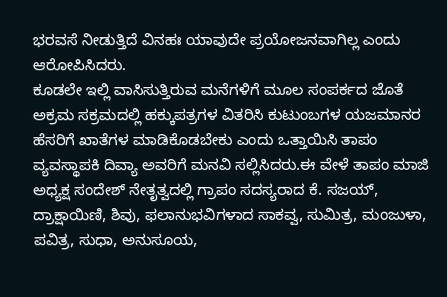ಭರವಸೆ ನೀಡುತ್ತಿದೆ ವಿನಹಃ ಯಾವುದೇ ಪ್ರಯೋಜನವಾಗಿಲ್ಲ ಎಂದು ಆರೋಪಿಸಿದರು.
ಕೂಡಲೇ ಇಲ್ಲಿ ವಾಸಿಸುತ್ತಿರುವ ಮನೆಗಳಿಗೆ ಮೂಲ ಸಂಪರ್ಕದ ಜೊತೆ ಅಕ್ರಮ ಸಕ್ರಮದಲ್ಲಿ ಹಕ್ಕುಪತ್ರಗಳ ವಿತರಿಸಿ ಕುಟುಂಬಗಳ ಯಜಮಾನರ ಹೆಸರಿಗೆ ಖಾತೆಗಳ ಮಾಡಿಕೊಡಬೇಕು ಎಂದು ಒತ್ತಾಯಿಸಿ ತಾಪಂ ವ್ಯವಸ್ಥಾಪಕಿ ದಿವ್ಯಾ ಅವರಿಗೆ ಮನವಿ ಸಲ್ಲಿಸಿದರು.ಈ ವೇಳೆ ತಾಪಂ ಮಾಜಿ ಅಧ್ಯಕ್ಷ ಸಂದೇಶ್ ನೇತೃತ್ವದಲ್ಲಿ ಗ್ರಾಪಂ ಸದಸ್ಯರಾದ ಕೆ. ಸಜಯ್, ದ್ರಾಕ್ಷಾಯಿಣಿ, ಶಿವು, ಫಲಾನುಭವಿಗಳಾದ ಸಾಕವ್ವ, ಸುಮಿತ್ರ, ಮಂಜುಳಾ, ಪವಿತ್ರ, ಸುಧಾ, ಅನುಸೂಯ,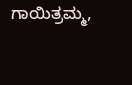ಗಾಯಿತ್ರಮ್ಮ,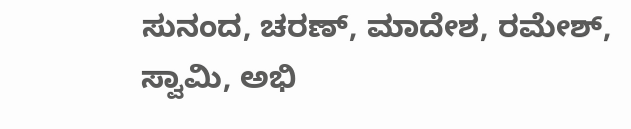ಸುನಂದ, ಚರಣ್, ಮಾದೇಶ, ರಮೇಶ್, ಸ್ವಾಮಿ, ಅಭಿ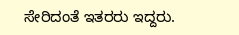ಸೇರಿದಂತೆ ಇತರರು ಇದ್ದರು.